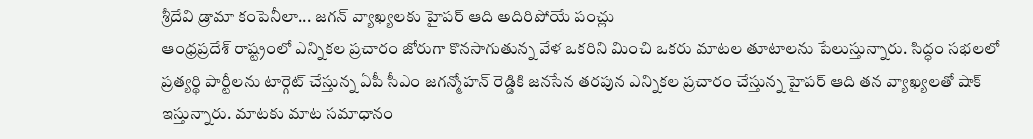శ్రీదేవి డ్రామా కంపెనీలా... జగన్ వ్యాఖ్యలకు హైపర్ ఆది అదిరిపోయే పంచ్లు
ఆంధ్రప్రదేశ్ రాష్ట్రంలో ఎన్నికల ప్రచారం జోరుగా కొనసాగుతున్న వేళ ఒకరిని మించి ఒకరు మాటల తూటాలను పేలుస్తున్నారు. సిద్ధం సభలలో ప్రత్యర్థి పార్టీలను టార్గెట్ చేస్తున్న ఏపీ సీఎం జగన్మోహన్ రెడ్డికి జనసేన తరపున ఎన్నికల ప్రచారం చేస్తున్న హైపర్ ఆది తన వ్యాఖ్యలతో షాక్ ఇస్తున్నారు. మాటకు మాట సమాధానం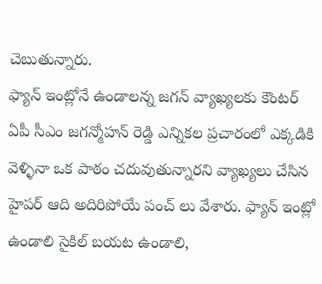చెబుతున్నారు.
ఫ్యాన్ ఇంట్లోనే ఉండాలన్న జగన్ వ్యాఖ్యలకు కౌంటర్
ఏపీ సీఎం జగన్మోహన్ రెడ్డి ఎన్నికల ప్రచారంలో ఎక్కడికి వెళ్ళినా ఒక పాఠం చదువుతున్నారని వ్యాఖ్యలు చేసిన హైపర్ ఆది అదిరిపోయే పంచ్ లు వేశారు. ఫ్యాన్ ఇంట్లో ఉండాలి సైకిల్ బయట ఉండాలి,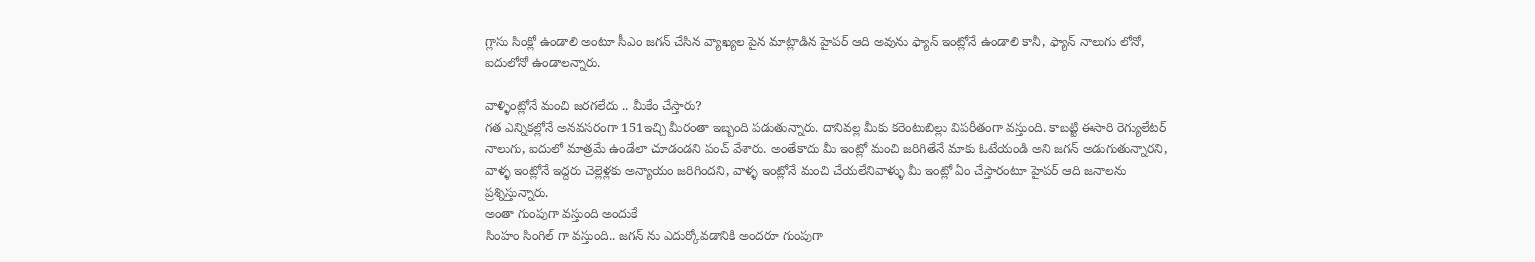గ్లాసు సింక్లో ఉండాలి అంటూ సీఎం జగన్ చేసిన వ్యాఖ్యల పైన మాట్లాడిన హైపర్ ఆది అవును ఫ్యాన్ ఇంట్లోనే ఉండాలి కానీ, ఫ్యాన్ నాలుగు లోనో, ఐదులోనో ఉండాలన్నారు.

వాళ్ళింట్లోనే మంచి జరగలేదు .. మీకేం చేస్తారు?
గత ఎన్నికల్లోనే అనవసరంగా 151ఇచ్చి మీరంతా ఇబ్బంది పడుతున్నారు. దానివల్ల మీకు కరెంటుబిల్లు విపరీతంగా వస్తుంది. కాబట్టి ఈసారి రెగ్యులేటర్ నాలుగు, ఐదులో మాత్రమే ఉండేలా చూడండని పంచ్ వేశారు. అంతేకాదు మీ ఇంట్లో మంచి జరిగితేనే మాకు ఓటేయండి అని జగన్ అడుగుతున్నారని, వాళ్ళ ఇంట్లోనే ఇద్దరు చెల్లెళ్లకు అన్యాయం జరిగిందని, వాళ్ళ ఇంట్లోనే మంచి చేయలేనివాళ్ళు మీ ఇంట్లో ఏం చేస్తారంటూ హైపర్ ఆది జనాలను ప్రశ్నిస్తున్నారు.
అంతా గుంపుగా వస్తుంది అందుకే
సింహం సింగిల్ గా వస్తుంది.. జగన్ ను ఎదుర్కోవడానికి అందరూ గుంపుగా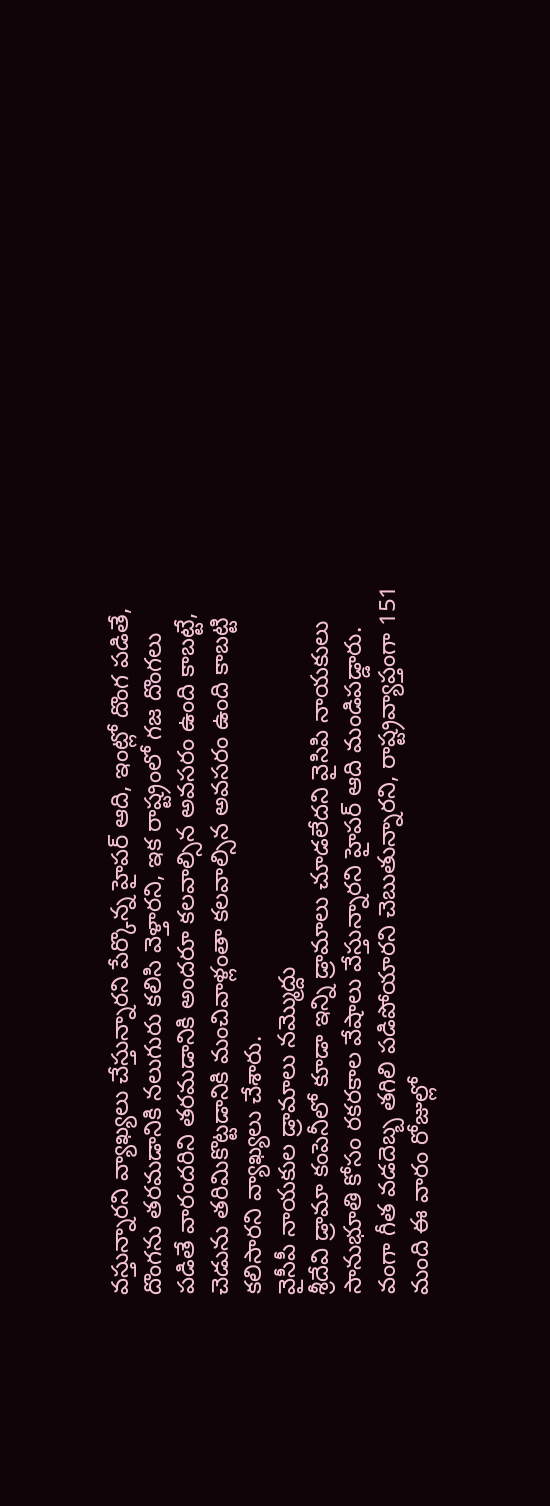వస్తున్నారని వ్యాఖ్యలు చేస్తున్నారని పేర్కొన్న హైపర్ ఆది, ఇంట్లో దొంగ పడితే, దొంగను తరమడానికి నలుగురు కలిసి వెళ్తారని, ఇక రాష్ట్రంలో గజ దొంగలు పడితే వారందరిని తరమడానికి అందరూ కలవాల్సిన అవసరం ఉంది కాబట్టే, చెడును తరిమికొట్టడానికి మంచివాళ్లంతా కలవాల్సిన అవసరం ఉంది కాబట్టి కలిసారని వ్యాఖ్యలు చేశారు.
వైసీపీ నాయకుల డ్రామాలు నమ్మొద్దు
శ్రీదేవి డ్రామా కంపెనీలో కూడా ఇన్ని డ్రామాలు చూడలేదని వైసిపి నాయకులు సానుభూతి కోసం రకరకాల వేషాలు వేస్తున్నారని హైపర్ ఆది మండిపడ్డారు. వంగా గీత వడదెబ్బ తగిలి పడిపోయారని చెబుతున్నారని, రాష్ట్రవ్యాప్తంగా 151 మంది ఈ వారం రోజుల్లో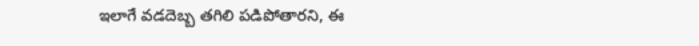ఇలాగే వడదెబ్బ తగిలి పడిపోతారని, ఈ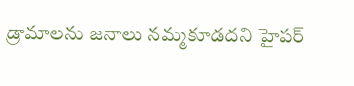డ్రామాలను జనాలు నమ్మకూడదని హైపర్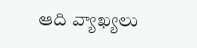ఆది వ్యాఖ్యలు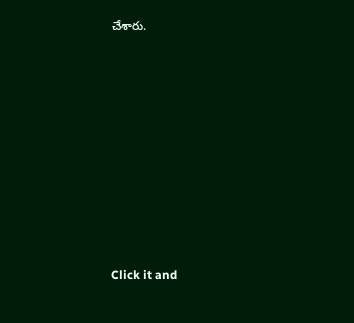చేశారు.












Click it and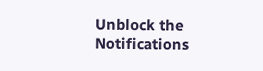Unblock the Notifications